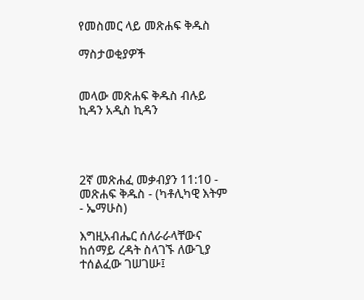የመስመር ላይ መጽሐፍ ቅዱስ

ማስታወቂያዎች


መላው መጽሐፍ ቅዱስ ብሉይ ኪዳን አዲስ ኪዳን




2ኛ መጽሐፈ መቃብያን 11:10 - መጽሐፍ ቅዱስ - (ካቶሊካዊ እትም - ኤማሁስ)

እግዚአብሔር ሰለራራላቸውና ከሰማይ ረዳት ስላገኙ ለውጊያ ተሰልፈው ገሠገሡ፤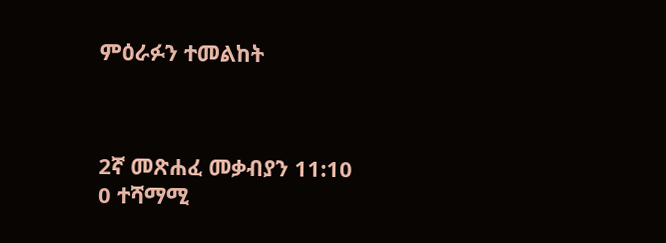ምዕራፉን ተመልከት



2ኛ መጽሐፈ መቃብያን 11:10
0 ተሻማሚ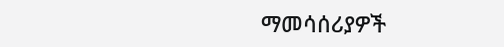ማመሳሰሪያዎች